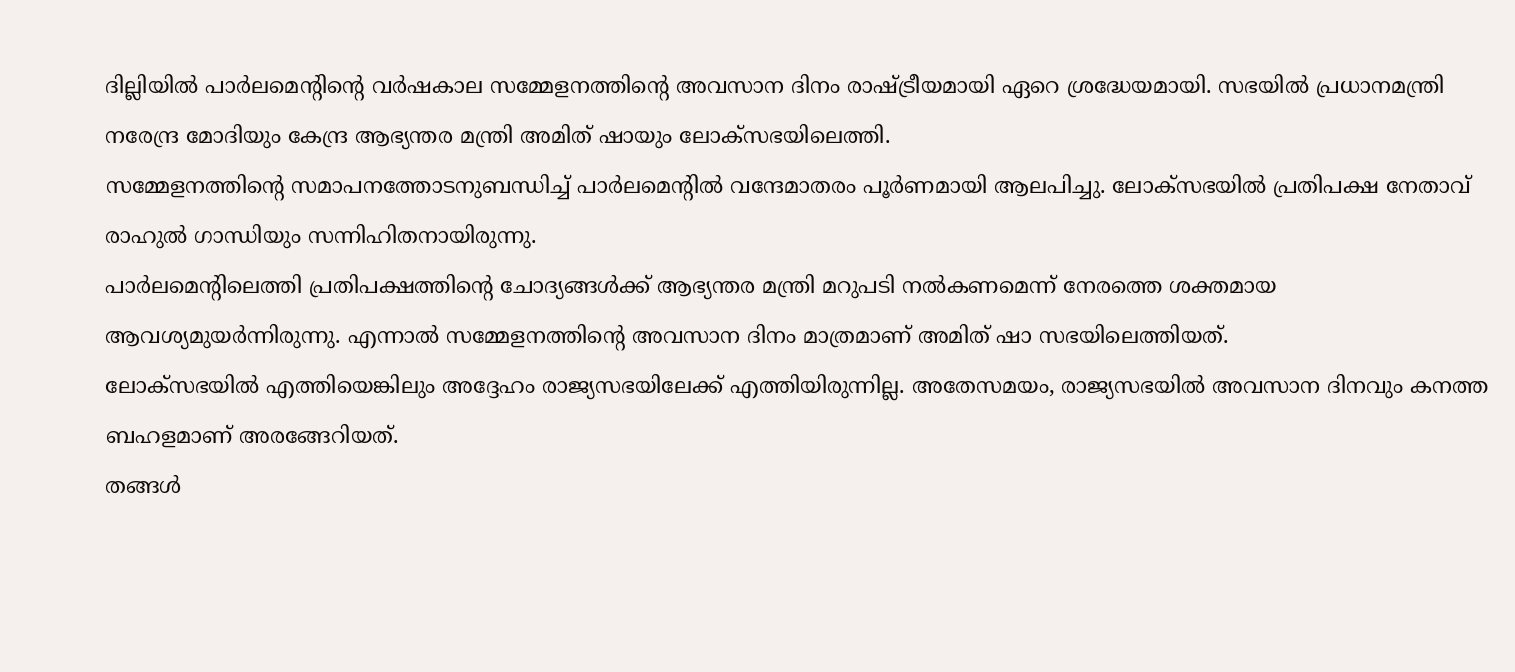ദില്ലിയിൽ പാർലമെന്റിന്റെ വർഷകാല സമ്മേളനത്തിന്റെ അവസാന ദിനം രാഷ്ട്രീയമായി ഏറെ ശ്രദ്ധേയമായി. സഭയിൽ പ്രധാനമന്ത്രി നരേന്ദ്ര മോദിയും കേന്ദ്ര ആഭ്യന്തര മന്ത്രി അമിത് ഷായും ലോക്സഭയിലെത്തി.
സമ്മേളനത്തിന്റെ സമാപനത്തോടനുബന്ധിച്ച് പാർലമെന്റിൽ വന്ദേമാതരം പൂർണമായി ആലപിച്ചു. ലോക്സഭയിൽ പ്രതിപക്ഷ നേതാവ് രാഹുൽ ഗാന്ധിയും സന്നിഹിതനായിരുന്നു.
പാർലമെന്റിലെത്തി പ്രതിപക്ഷത്തിന്റെ ചോദ്യങ്ങൾക്ക് ആഭ്യന്തര മന്ത്രി മറുപടി നൽകണമെന്ന് നേരത്തെ ശക്തമായ ആവശ്യമുയർന്നിരുന്നു. എന്നാൽ സമ്മേളനത്തിന്റെ അവസാന ദിനം മാത്രമാണ് അമിത് ഷാ സഭയിലെത്തിയത്.
ലോക്സഭയിൽ എത്തിയെങ്കിലും അദ്ദേഹം രാജ്യസഭയിലേക്ക് എത്തിയിരുന്നില്ല. അതേസമയം, രാജ്യസഭയിൽ അവസാന ദിനവും കനത്ത ബഹളമാണ് അരങ്ങേറിയത്.
തങ്ങൾ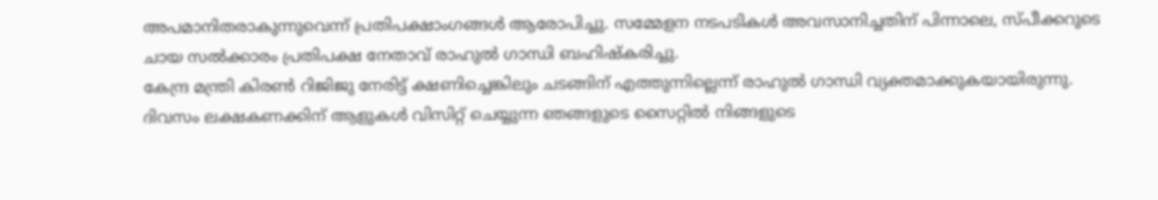അപമാനിതരാകുന്നുവെന്ന് പ്രതിപക്ഷാംഗങ്ങൾ ആരോപിച്ചു. സമ്മേളന നടപടികൾ അവസാനിച്ചതിന് പിന്നാലെ, സ്പീക്കറുടെ ചായ സൽക്കാരം പ്രതിപക്ഷ നേതാവ് രാഹുൽ ഗാന്ധി ബഹിഷ്കരിച്ചു.
കേന്ദ്ര മന്ത്രി കിരൺ റിജിജു നേരിട്ട് ക്ഷണിച്ചെങ്കിലും ചടങ്ങിന് എത്തുന്നില്ലെന്ന് രാഹുൽ ഗാന്ധി വ്യക്തമാക്കുകയായിരുന്നു.
ദിവസം ലക്ഷകണക്കിന് ആളുകൾ വിസിറ്റ് ചെയ്യുന്ന ഞങ്ങളുടെ സൈറ്റിൽ നിങ്ങളുടെ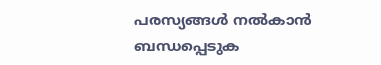പരസ്യങ്ങൾ നൽകാൻ ബന്ധപ്പെടുക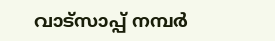വാട്സാപ്പ് നമ്പർ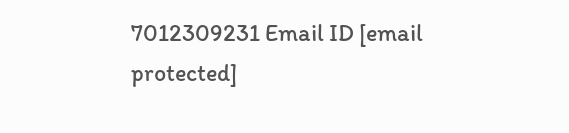7012309231 Email ID [email protected]